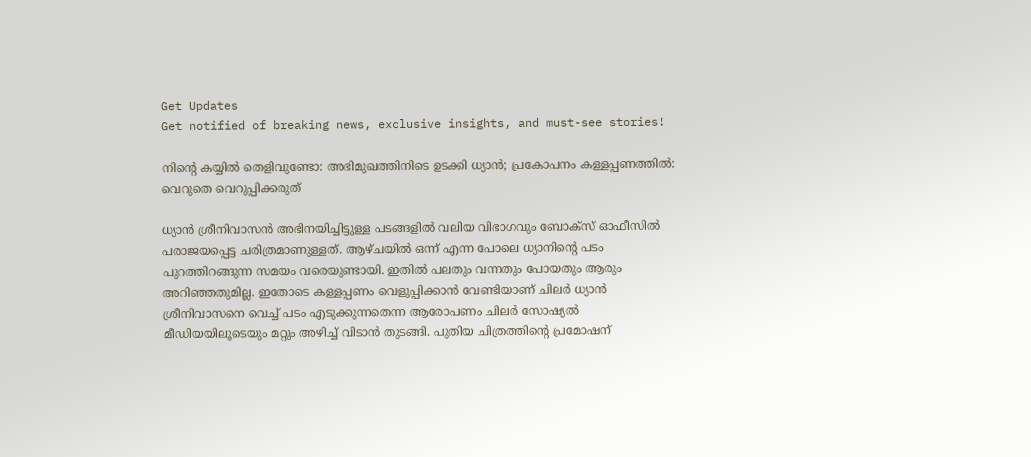Get Updates
Get notified of breaking news, exclusive insights, and must-see stories!

നിന്റെ കയ്യില്‍ തെളിവുണ്ടോ: അഭിമുഖത്തിനിടെ ഉടക്കി ധ്യാന്‍; പ്രകോപനം കള്ളപ്പണത്തില്‍: വെറുതെ വെറുപ്പിക്കരുത്

ധ്യാന്‍ ശ്രീനിവാസന്‍ അഭിനയിച്ചിട്ടുള്ള പടങ്ങളില്‍ വലിയ വിഭാഗവും ബോക്സ് ഓഫീസില്‍ പരാജയപ്പെട്ട ചരിത്രമാണുള്ളത്. ആഴ്ചയില്‍ ഒന്ന് എന്ന പോലെ ധ്യാനിന്റെ പടം പുറത്തിറങ്ങുന്ന സമയം വരെയുണ്ടായി. ഇതില്‍ പലതും വന്നതും പോയതും ആരും അറിഞ്ഞതുമില്ല. ഇതോടെ കള്ളപ്പണം വെളുപ്പിക്കാന്‍ വേണ്ടിയാണ് ചിലർ ധ്യാന്‍ ശ്രീനിവാസനെ വെച്ച് പടം എടുക്കുന്നതെന്ന ആരോപണം ചിലർ സോഷ്യല്‍ മീഡിയയിലൂടെയും മറ്റും അഴിച്ച് വിടാന്‍ തുടങ്ങി. പുതിയ ചിത്രത്തിന്റെ പ്രമോഷന്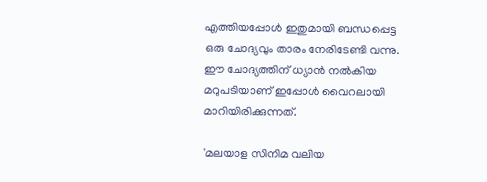എത്തിയപ്പോള്‍ ഇതുമായി ബന്ധപ്പെട്ട ഒരു ചോദ്യവും താരം നേരിടേണ്ടി വന്നു. ഈ ചോദ്യത്തിന് ധ്യാന്‍ നല്‍കിയ മറുപടിയാണ് ഇപ്പോള്‍ വൈറലായി മാറിയിരിക്കുന്നത്.

'മലയാള സിനിമ വലിയ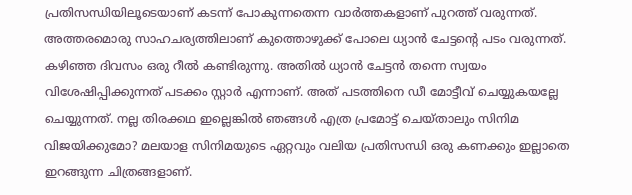പ്രതിസന്ധിയിലൂടെയാണ് കടന്ന് പോകുന്നതെന്ന വാർത്തകളാണ് പുറത്ത് വരുന്നത്. അത്തരമൊരു സാഹചര്യത്തിലാണ് കുത്തൊഴുക്ക് പോലെ ധ്യാന്‍ ചേട്ടന്റെ പടം വരുന്നത്. കഴിഞ്ഞ ദിവസം ഒരു റീല്‍ കണ്ടിരുന്നു. അതില്‍ ധ്യാന്‍ ചേട്ടന്‍ തന്നെ സ്വയം വിശേഷിപ്പിക്കുന്നത് പടക്കം സ്റ്റാർ എന്നാണ്. അത് പടത്തിനെ ഡീ മോട്ടീവ് ചെയ്യുകയല്ലേ ചെയ്യുന്നത്. നല്ല തിരക്കഥ ഇല്ലെങ്കില്‍ ഞങ്ങള്‍ എത്ര പ്രമോട്ട് ചെയ്താലും സിനിമ വിജയിക്കുമോ? മലയാള സിനിമയുടെ ഏറ്റവും വലിയ പ്രതിസന്ധി ഒരു കണക്കും ഇല്ലാതെ ഇറങ്ങുന്ന ചിത്രങ്ങളാണ്.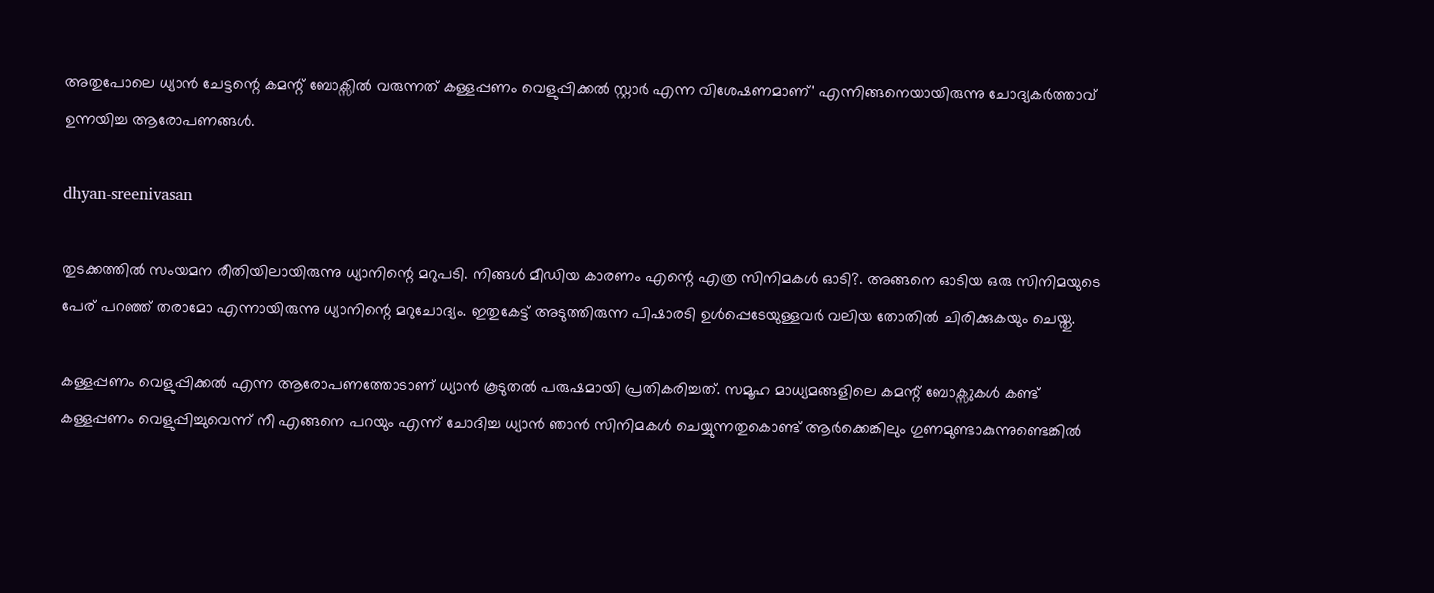അതുപോലെ ധ്യാൻ ചേട്ടന്റെ കമന്റ് ബോക്സിൽ വരുന്നത് കള്ളപ്പണം വെളുപ്പിക്കൽ സ്റ്റാർ എന്ന വിശേഷണമാണ്' എന്നിങ്ങനെയായിരുന്നു ചോദ്യകർത്താവ് ഉന്നയിച്ച ആരോപണങ്ങള്‍.

dhyan-sreenivasan

തുടക്കത്തില്‍ സംയമന രീതിയിലായിരുന്നു ധ്യാനിന്റെ മറുപടി. നിങ്ങൾ മീഡിയ കാരണം എന്റെ എത്ര സിനിമകൾ ഓടി?. അങ്ങനെ ഓടിയ ഒരു സിനിമയുടെ പേര് പറഞ്ഞ് തരാമോ എന്നായിരുന്നു ധ്യാനിന്റെ മറുചോദ്യം. ഇതുകേട്ട് അടുത്തിരുന്ന പിഷാരടി ഉള്‍പ്പെടേയുള്ളവർ വലിയ തോതില്‍ ചിരിക്കുകയും ചെയ്തു.

കള്ളപ്പണം വെളുപ്പിക്കല്‍ എന്ന ആരോപണത്തോടാണ് ധ്യാന്‍ കൂടുതല്‍ പരുഷമായി പ്രതികരിച്ചത്. സമൂഹ മാധ്യമങ്ങളിലെ കമന്റ് ബോക്സുകള്‍ കണ്ട് കള്ളപ്പണം വെളുപ്പിച്ചുവെന്ന് നീ എങ്ങനെ പറയും എന്ന് ചോദിച്ച ധ്യാന്‍ ഞാൻ സിനിമകൾ ചെയ്യുന്നതുകൊണ്ട് ആർക്കെങ്കിലും ഗുണമുണ്ടാകുന്നുണ്ടെങ്കിൽ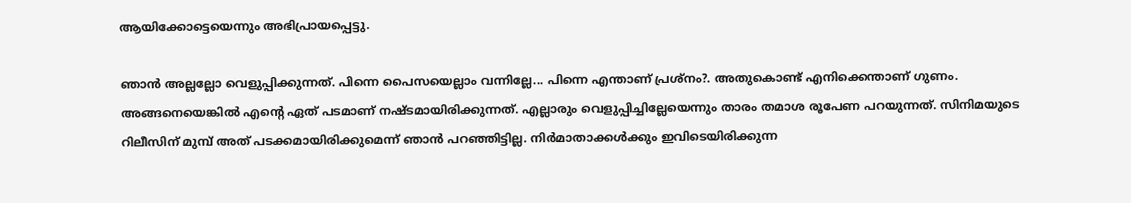ആയിക്കോട്ടെയെന്നും അഭിപ്രായപ്പെട്ടു.

ഞാൻ അല്ലല്ലോ വെളുപ്പിക്കുന്നത്. പിന്നെ പൈസയെല്ലാം വന്നില്ലേ... പിന്നെ എന്താണ് പ്രശ്നം?. അതുകൊണ്ട് എനിക്കെന്താണ് ഗുണം. അങ്ങനെയെങ്കില്‍ എൻ്റെ ഏത് പടമാണ് നഷ്ടമായിരിക്കുന്നത്. എല്ലാരും വെളുപ്പിച്ചില്ലേയെന്നും താരം തമാശ രൂപേണ പറയുന്നത്. സിനിമയുടെ റിലീസിന് മുമ്പ് അത് പടക്കമായിരിക്കുമെന്ന് ഞാൻ പറഞ്ഞിട്ടില്ല. നിർമാതാക്കൾക്കും ഇവിടെയിരിക്കുന്ന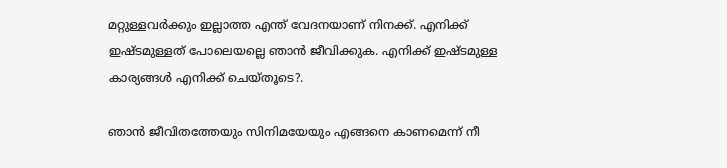മറ്റുള്ളവർക്കും ഇല്ലാത്ത എന്ത് വേദനയാണ് നിനക്ക്. എനിക്ക് ഇഷ്ടമുള്ളത് പോലെയല്ലെ ഞാൻ ജീവിക്കുക. എനിക്ക് ഇഷ്ടമുള്ള കാര്യങ്ങൾ എനിക്ക് ചെയ്തൂടെ?.

ഞാന്‍ ജീവിതത്തേയും സിനിമയേയും എങ്ങനെ കാണമെന്ന് നീ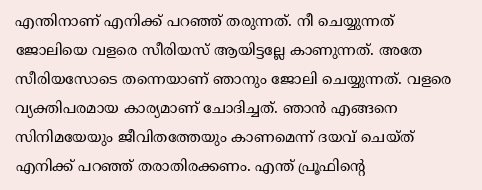എന്തിനാണ് എനിക്ക് പറഞ്ഞ് തരുന്നത്. നീ ചെയ്യുന്നത് ജോലിയെ വളരെ സീരിയസ് ആയിട്ടല്ലേ കാണുന്നത്. അതേ സീരിയസോടെ തന്നെയാണ് ഞാനും ജോലി ചെയ്യുന്നത്. വളരെ വ്യക്തിപരമായ കാര്യമാണ് ചോദിച്ചത്. ഞാന്‍ എങ്ങനെ സിനിമയേയും ജീവിതത്തേയും കാണമെന്ന് ദയവ് ചെയ്ത് എനിക്ക് പറഞ്ഞ് തരാതിരക്കണം. എന്ത് പ്രൂഫിന്റെ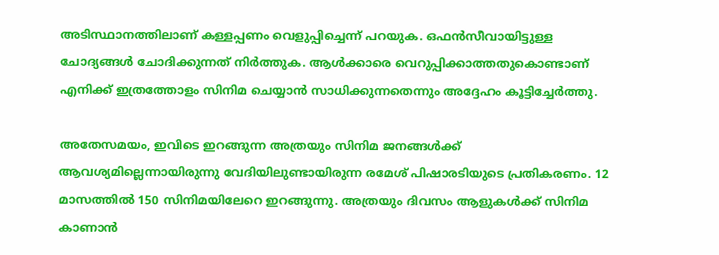അടിസ്ഥാനത്തിലാണ് കള്ളപ്പണം വെളുപ്പിച്ചെന്ന് പറയുക. ഒഫൻസീവായിട്ടുള്ള ചോദ്യങ്ങൾ ചോദിക്കുന്നത് നിർത്തുക. ആൾക്കാരെ വെറുപ്പിക്കാത്തതുകൊണ്ടാണ് എനിക്ക് ഇത്രത്തോളം സിനിമ ചെയ്യാന്‍ സാധിക്കുന്നതെന്നും അദ്ദേഹം കൂട്ടിച്ചേർത്തു.

അതേസമയം, ഇവിടെ ഇറങ്ങുന്ന അത്രയും സിനിമ ജനങ്ങള്‍ക്ക് ആവശ്യമില്ലെന്നായിരുന്നു വേദിയിലുണ്ടായിരുന്ന രമേശ് പിഷാരടിയുടെ പ്രതികരണം. 12 മാസത്തില്‍ 150 സിനിമയിലേറെ ഇറങ്ങുന്നു. അത്രയും ദിവസം ആളുകള്‍ക്ക് സിനിമ കാണാന്‍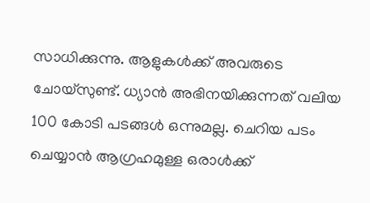സാധിക്കുന്നു. ആളുകള്‍ക്ക് അവരുടെ ചോയ്സുണ്ട്. ധ്യാന്‍ അഭിനയിക്കുന്നത് വലിയ 100 കോടി പടങ്ങള്‍ ഒന്നുമല്ല. ചെറിയ പടം ചെയ്യാന്‍ ആഗ്രഹമുള്ള ഒരാള്‍ക്ക്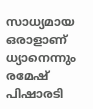സാധ്യമായ ഒരാളാണ് ധ്യാനെന്നും രമേഷ് പിഷാരടി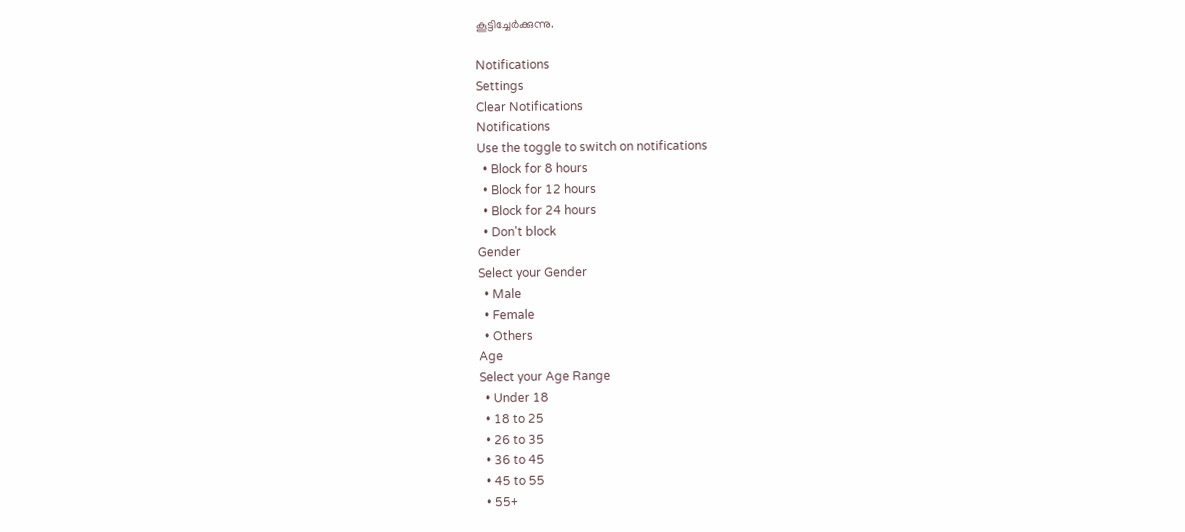കൂട്ടിച്ചേർക്കുന്നു.

Notifications
Settings
Clear Notifications
Notifications
Use the toggle to switch on notifications
  • Block for 8 hours
  • Block for 12 hours
  • Block for 24 hours
  • Don't block
Gender
Select your Gender
  • Male
  • Female
  • Others
Age
Select your Age Range
  • Under 18
  • 18 to 25
  • 26 to 35
  • 36 to 45
  • 45 to 55
  • 55+